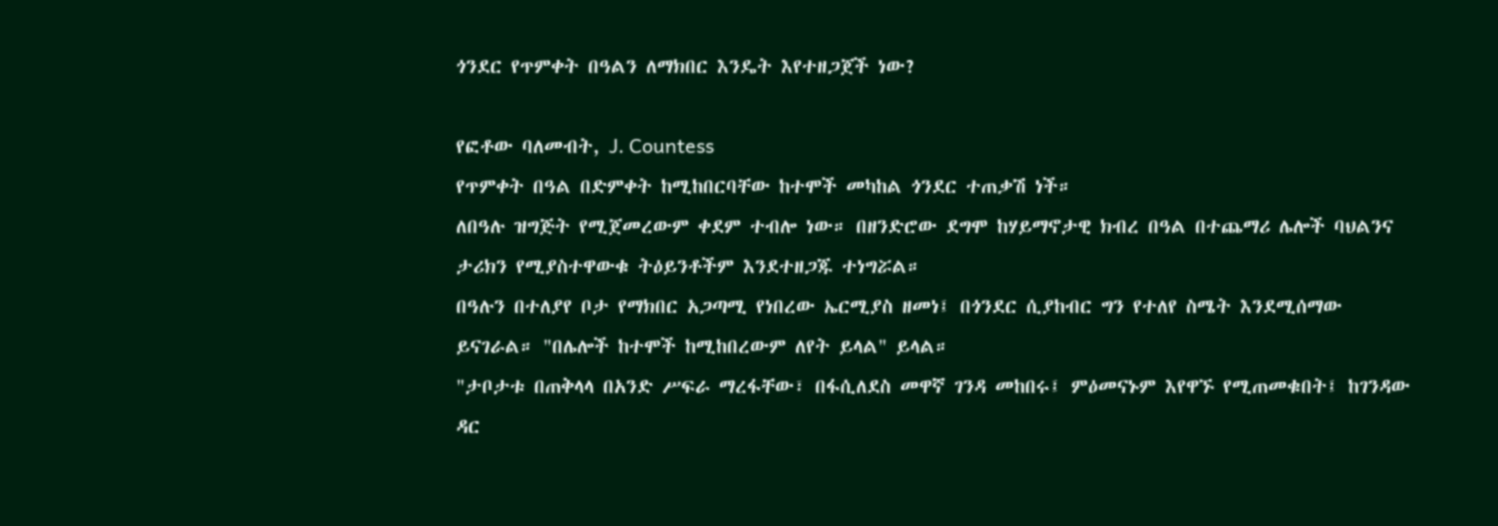ጎንደር የጥምቀት በዓልን ለማክበር እንዴት እየተዘጋጀች ነው?

የፎቶው ባለመብት, J. Countess
የጥምቀት በዓል በድምቀት ከሚከበርባቸው ከተሞች መካከል ጎንደር ተጠቃሽ ነች።
ለበዓሉ ዝግጅት የሚጀመረውም ቀደም ተብሎ ነው። በዘንድሮው ደግሞ ከሃይማኖታዊ ክብረ በዓል በተጨማሪ ሌሎች ባህልንና ታሪክን የሚያስተዋውቁ ትዕይንቶችም እንደተዘጋጁ ተነግሯል።
በዓሉን በተለያየ ቦታ የማክበር አጋጣሚ የነበረው ኤርሚያስ ዘመነ፤ በጎንደር ሲያከብር ግን የተለየ ስሜት እንደሚሰማው ይናገራል። "በሌሎች ከተሞች ከሚከበረውም ለየት ይላል" ይላል።
"ታቦታቱ በጠቅላላ በአንድ ሥፍራ ማረፋቸው፣ በፋሲለደስ መዋኛ ገንዳ መከበሩ፤ ምዕመናኑም እየዋኙ የሚጠመቁበት፤ ከገንዳው ዳር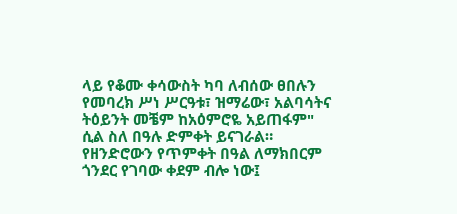ላይ የቆሙ ቀሳውስት ካባ ለብሰው ፀበሉን የመባረክ ሥነ ሥርዓቱ፣ ዝማሬው፣ አልባሳትና ትዕይንት መቼም ከአዕምሮዬ አይጠፋም" ሲል ስለ በዓሉ ድምቀት ይናገራል።
የዘንድሮውን የጥምቀት በዓል ለማክበርም ጎንደር የገባው ቀደም ብሎ ነው፤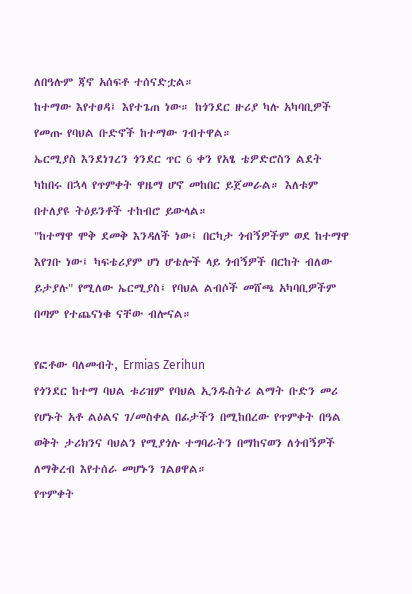ለበዓሉም ጃኖ አሰፍቶ ተሰናድቷል።
ከተማው እየተፀዳ፤ እየተጌጠ ነው። ከጎንደር ዙሪያ ካሉ አካባቢዎች የመጡ የባህል ቡድኖች ከተማው ገብተዋል።
ኤርሚያስ እንደነገረን ጎንደር ጥር 6 ቀን የአፄ ቴዎድሮስን ልደት ካከበሩ በኋላ የጥምቀት ዋዜማ ሆኖ መከበር ይጀመራል። እለቱም በተለያዩ ትዕይንቶች ተከብሮ ይውላል።
"ከተማዋ ሞቅ ደመቅ እንዳለች ነው፤ በርካታ ጎብኝዎችም ወደ ከተማዋ እየገቡ ነው፤ ካፍቴሪያም ሆነ ሆቴሎች ላይ ጎብኝዎች በርከት ብለው ይታያሉ" የሚለው ኤርሚያስ፤ የባህል ልብሶች መሸጫ አካባቢዎችም በጣም የተጨናነቁ ናቸው ብሎናል።

የፎቶው ባለመብት, Ermias Zerihun
የጎንደር ከተማ ባህል ቱሪዝም የባህል ኢንዱስትሪ ልማት ቡድን መሪ የሆኑት አቶ ልዕልና ገ/መስቀል በፊታችን በሚከበረው የጥምቀት በዓል ወቅት ታሪክንና ባህልን የሚያጎሉ ተግባራትን በማከናወን ለጎብኝዎች ለማቅረብ እየተሰራ መሆኑን ገልፀዋል።
የጥምቀት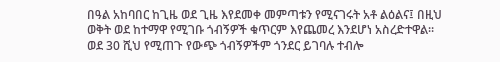በዓል አከባበር ከጊዜ ወደ ጊዜ እየደመቀ መምጣቱን የሚናገሩት አቶ ልዕልና፤ በዚህ ወቅት ወደ ከተማዋ የሚገቡ ጎብኝዎች ቁጥርም እየጨመረ እንደሆነ አስረድተዋል።
ወደ 30 ሺህ የሚጠጉ የውጭ ጎብኝዎችም ጎንደር ይገባሉ ተብሎ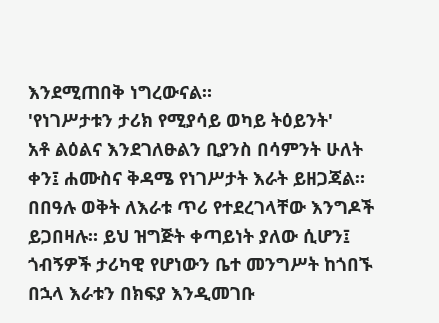እንደሚጠበቅ ነግረውናል።
'የነገሥታቱን ታሪክ የሚያሳይ ወካይ ትዕይንት'
አቶ ልዕልና እንደገለፁልን ቢያንስ በሳምንት ሁለት ቀን፤ ሐሙስና ቅዳሜ የነገሥታት እራት ይዘጋጃል።
በበዓሉ ወቅት ለእራቱ ጥሪ የተደረገላቸው እንግዶች ይጋበዛሉ። ይህ ዝግጅት ቀጣይነት ያለው ሲሆን፤ ጎብኝዎች ታሪካዊ የሆነውን ቤተ መንግሥት ከጎበኙ በኋላ እራቱን በክፍያ እንዲመገቡ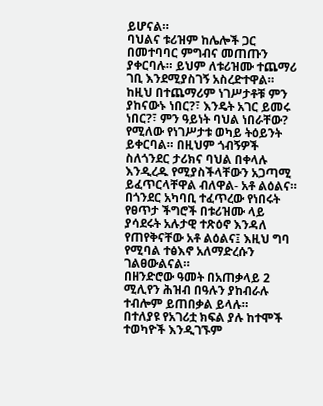ይሆናል።
ባህልና ቱሪዝም ከሌሎች ጋር በመተባባር ምግብና መጠጡን ያቀርባሉ። ይህም ለቱሪዝሙ ተጨማሪ ገቢ እንደሚያስገኝ አስረድተዋል።
ከዚህ በተጨማሪም ነገሥታቶቹ ምን ያከናውኑ ነበር?፣ እንዴት አገር ይመሩ ነበር?፣ ምን ዓይነት ባህል ነበራቸው? የሚለው የነገሥታቱ ወካይ ትዕይንት ይቀርባል። በዚህም ጎብኝዎች ስለጎንደር ታሪክና ባህል በቀላሉ እንዲረዱ የሚያስችላቸውን አጋጣሚ ይፈጥርላቸዋል ብለዋል- አቶ ልዕልና።
በጎንደር አካባቢ ተፈጥረው የነበሩት የፀጥታ ችግሮች በቱሪዝሙ ላይ ያሳደሩት አሉታዊ ተጽዕኖ እንዳለ የጠየቅናቸው አቶ ልዕልና፤ እዚህ ግባ የሚባል ተፅእኖ አለማድረሱን ገልፀውልናል።
በዘንድሮው ዓመት በአጠቃላይ 2 ሚሊየን ሕዝብ በዓሉን ያከብራሉ ተብሎም ይጠበቃል ይላሉ።
በተለያዩ የአገሪቷ ክፍል ያሉ ከተሞች ተወካዮች እንዲገኙም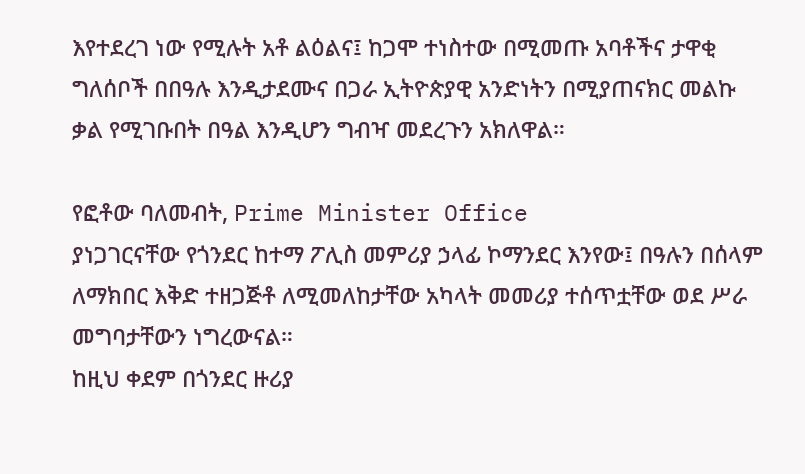እየተደረገ ነው የሚሉት አቶ ልዕልና፤ ከጋሞ ተነስተው በሚመጡ አባቶችና ታዋቂ ግለሰቦች በበዓሉ እንዲታደሙና በጋራ ኢትዮጵያዊ አንድነትን በሚያጠናክር መልኩ ቃል የሚገቡበት በዓል እንዲሆን ግብዣ መደረጉን አክለዋል።

የፎቶው ባለመብት, Prime Minister Office
ያነጋገርናቸው የጎንደር ከተማ ፖሊስ መምሪያ ኃላፊ ኮማንደር እንየው፤ በዓሉን በሰላም ለማክበር እቅድ ተዘጋጅቶ ለሚመለከታቸው አካላት መመሪያ ተሰጥቷቸው ወደ ሥራ መግባታቸውን ነግረውናል።
ከዚህ ቀደም በጎንደር ዙሪያ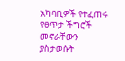አካባቢዎች የተፈጠሩ የፀጥታ ችግሮች መኖራቸውን ያስታወሱት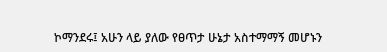ኮማንደሩ፤ አሁን ላይ ያለው የፀጥታ ሁኔታ አስተማማኝ መሆኑን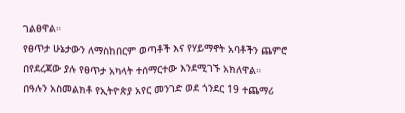ገልፀዋል።
የፀጥታ ሁኔታውን ለማስከበርም ወጣቶች እና የሃይማኖት አባቶችን ጨምሮ በየደረጃው ያሉ የፀጥታ አካላት ተሰማርተው እንደሚገኙ አክለዋል።
በዓሉን አስመልክቶ የኢትዮጵያ አየር መንገድ ወደ ጎንደር 19 ተጨማሪ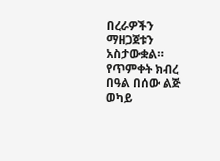በረራዎችን ማዘጋጀቱን አስታውቋል።
የጥምቀት ክብረ በዓል በሰው ልጅ ወካይ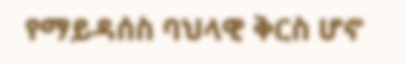የማይዳሰስ ባህላዊ ቅርስ ሆኖ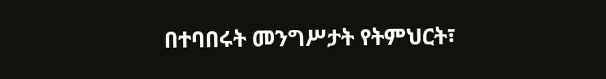በተባበሩት መንግሥታት የትምህርት፣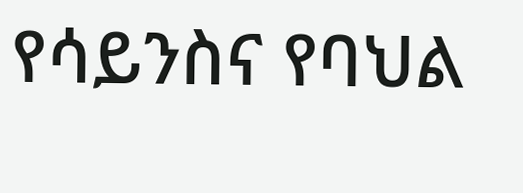የሳይንስና የባህል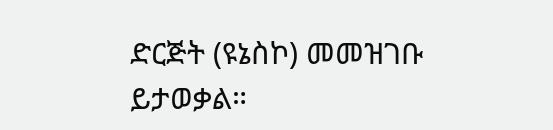ድርጅት (ዩኔስኮ) መመዝገቡ ይታወቃል።